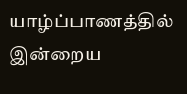யாழ்ப்பாணத்தில் இன்றைய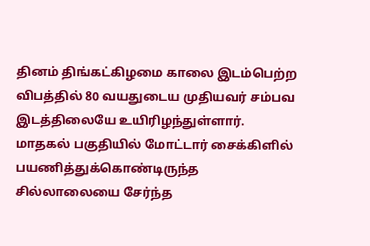தினம் திங்கட்கிழமை காலை இடம்பெற்ற விபத்தில் 80 வயதுடைய முதியவர் சம்பவ இடத்திலையே உயிரிழந்துள்ளார்.
மாதகல் பகுதியில் மோட்டார் சைக்கிளில் பயணித்துக்கொண்டிருந்த சில்லாலையை சேர்ந்த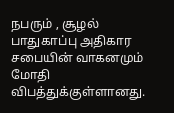நபரும் , சூழல் பாதுகாப்பு அதிகார சபையின் வாகனமும் மோதி விபத்துக்குள்ளானது.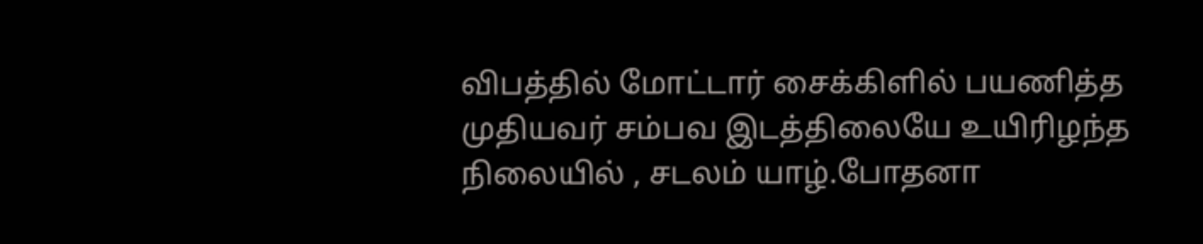விபத்தில் மோட்டார் சைக்கிளில் பயணித்த முதியவர் சம்பவ இடத்திலையே உயிரிழந்த நிலையில் , சடலம் யாழ்.போதனா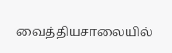வைத்தியசாலையில்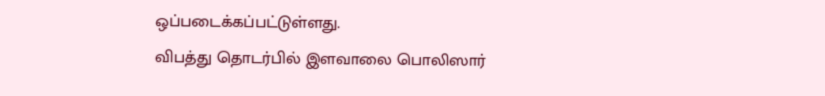ஒப்படைக்கப்பட்டுள்ளது.
விபத்து தொடர்பில் இளவாலை பொலிஸார்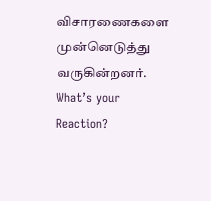விசாரணைகளை முன்னெடுத்து வருகின்றனர்.
What’s your Reaction?